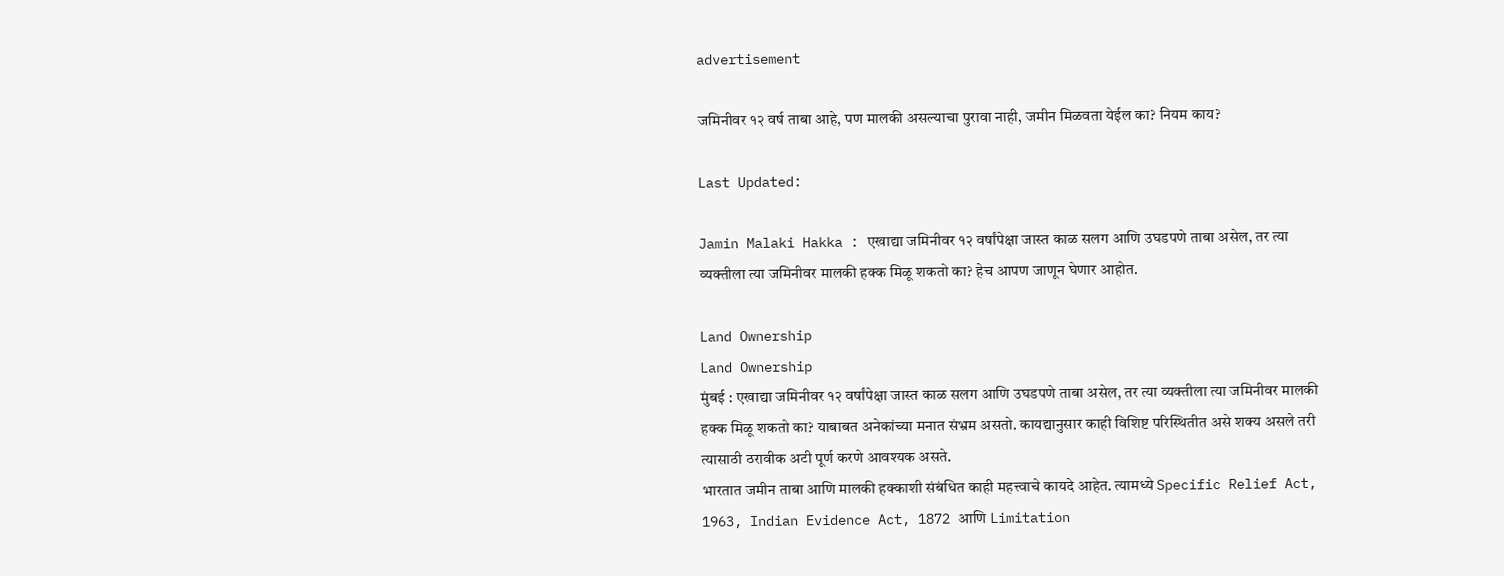advertisement

जमिनीवर १२ वर्ष ताबा आहे, पण मालकी असल्याचा पुरावा नाही, जमीन मिळवता येईल का? नियम काय?

Last Updated:

Jamin Malaki Hakka : एखाद्या जमिनीवर १२ वर्षांपेक्षा जास्त काळ सलग आणि उघडपणे ताबा असेल, तर त्या व्यक्तीला त्या जमिनीवर मालकी हक्क मिळू शकतो का? हेच आपण जाणून घेणार आहोत.

Land Ownership
Land Ownership
मुंबई : एखाद्या जमिनीवर १२ वर्षांपेक्षा जास्त काळ सलग आणि उघडपणे ताबा असेल, तर त्या व्यक्तीला त्या जमिनीवर मालकी हक्क मिळू शकतो का? याबाबत अनेकांच्या मनात संभ्रम असतो. कायद्यानुसार काही विशिष्ट परिस्थितीत असे शक्य असले तरी त्यासाठी ठरावीक अटी पूर्ण करणे आवश्यक असते.
भारतात जमीन ताबा आणि मालकी हक्काशी संबंधित काही महत्त्वाचे कायदे आहेत. त्यामध्ये Specific Relief Act, 1963, Indian Evidence Act, 1872 आणि Limitation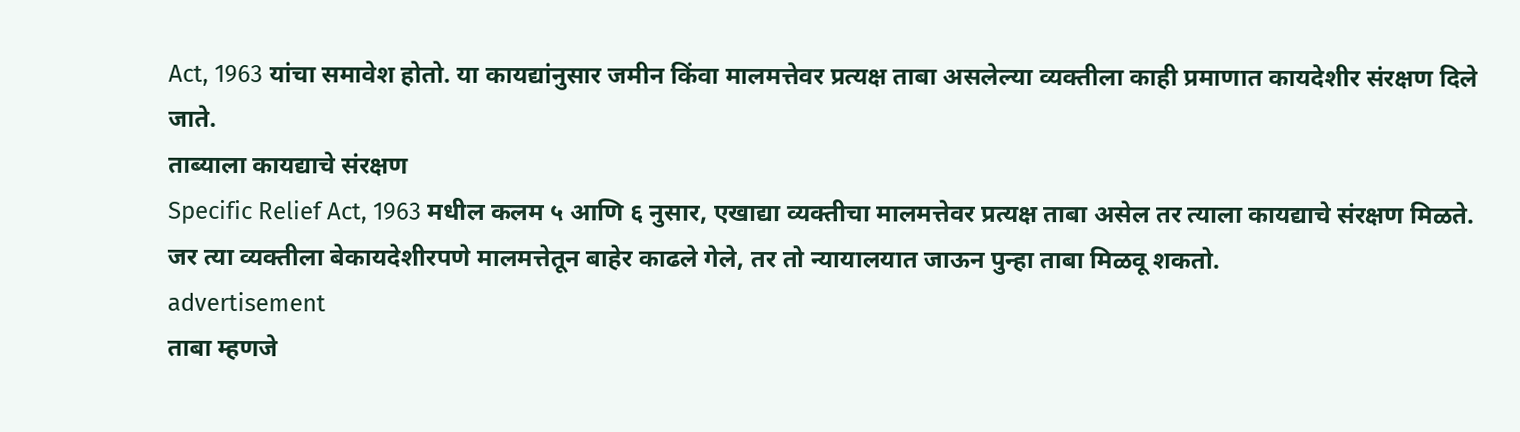Act, 1963 यांचा समावेश होतो. या कायद्यांनुसार जमीन किंवा मालमत्तेवर प्रत्यक्ष ताबा असलेल्या व्यक्तीला काही प्रमाणात कायदेशीर संरक्षण दिले जाते.
ताब्याला कायद्याचे संरक्षण
Specific Relief Act, 1963 मधील कलम ५ आणि ६ नुसार, एखाद्या व्यक्तीचा मालमत्तेवर प्रत्यक्ष ताबा असेल तर त्याला कायद्याचे संरक्षण मिळते. जर त्या व्यक्तीला बेकायदेशीरपणे मालमत्तेतून बाहेर काढले गेले, तर तो न्यायालयात जाऊन पुन्हा ताबा मिळवू शकतो.
advertisement
ताबा म्हणजे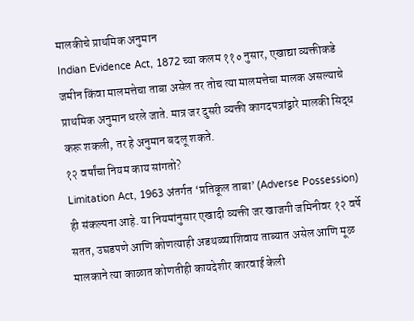मालकीचे प्राथमिक अनुमान
Indian Evidence Act, 1872 च्या कलम ११० नुसार, एखाद्या व्यक्तीकडे जमीन किंवा मालमत्तेचा ताबा असेल तर तोच त्या मालमत्तेचा मालक असल्याचे प्राथमिक अनुमान धरले जाते. मात्र जर दुसरी व्यक्ती कागदपत्रांद्वारे मालकी सिद्ध करू शकली, तर हे अनुमान बदलू शकते.
१२ वर्षांचा नियम काय सांगतो?
Limitation Act, 1963 अंतर्गत ‘प्रतिकूल ताबा’ (Adverse Possession) ही संकल्पना आहे. या नियमांनुसार एखादी व्यक्ती जर खाजगी जमिनीवर १२ वर्षे सतत, उघडपणे आणि कोणत्याही अडथळ्याशिवाय ताब्यात असेल आणि मूळ मालकाने त्या काळात कोणतीही कायदेशीर कारवाई केली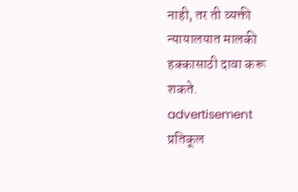नाही, तर ती व्यक्ती न्यायालयात मालकी हक्कासाठी दावा करू शकते.
advertisement
प्रतिकूल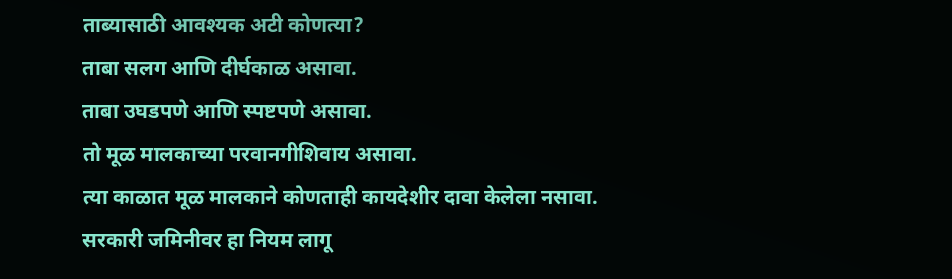ताब्यासाठी आवश्यक अटी कोणत्या?
ताबा सलग आणि दीर्घकाळ असावा.
ताबा उघडपणे आणि स्पष्टपणे असावा.
तो मूळ मालकाच्या परवानगीशिवाय असावा.
त्या काळात मूळ मालकाने कोणताही कायदेशीर दावा केलेला नसावा.
सरकारी जमिनीवर हा नियम लागू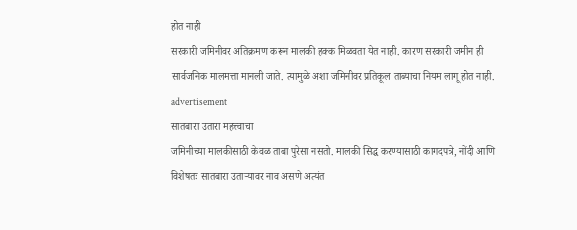होत नाही
सरकारी जमिनीवर अतिक्रमण करून मालकी हक्क मिळवता येत नाही. कारण सरकारी जमीन ही सार्वजनिक मालमत्ता मानली जाते. त्यामुळे अशा जमिनीवर प्रतिकूल ताब्याचा नियम लागू होत नाही.
advertisement
सातबारा उतारा महत्त्वाचा
जमिनीच्या मालकीसाठी केवळ ताबा पुरेसा नसतो. मालकी सिद्ध करण्यासाठी कागदपत्रे, नोंदी आणि विशेषतः सातबारा उताऱ्यावर नाव असणे अत्यंत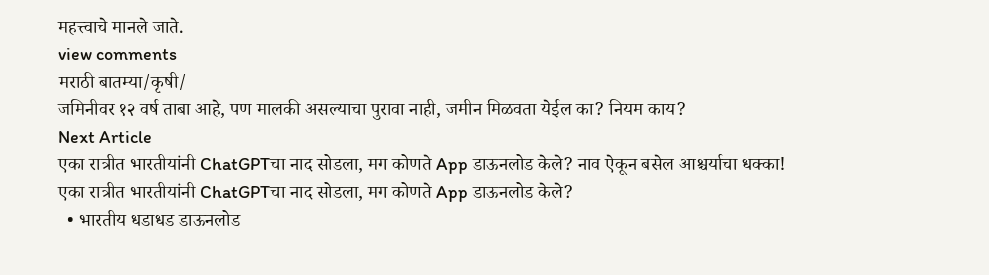महत्त्वाचे मानले जाते.
view comments
मराठी बातम्या/कृषी/
जमिनीवर १२ वर्ष ताबा आहे, पण मालकी असल्याचा पुरावा नाही, जमीन मिळवता येईल का? नियम काय?
Next Article
एका रात्रीत भारतीयांनी ChatGPTचा नाद सोडला, मग कोणते App डाऊनलोड केले? नाव ऐकून बसेल आश्चर्याचा धक्का!
एका रात्रीत भारतीयांनी ChatGPTचा नाद सोडला, मग कोणते App डाऊनलोड केले?
  • भारतीय धडाधड डाऊनलोड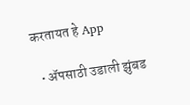करतायत हे App

  • ॲपसाठी उडाली झुंबड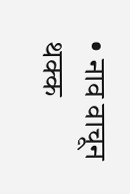• नाव वाचून थक्क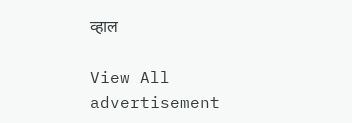व्हाल

View All
advertisement